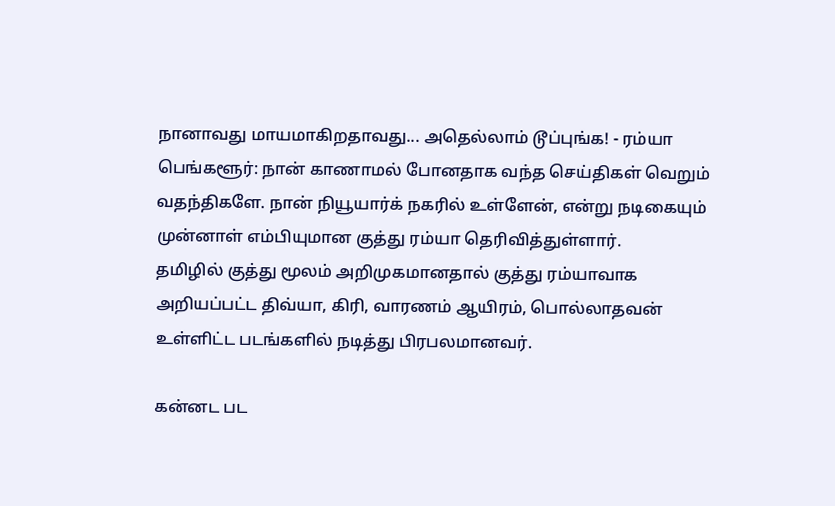நானாவது மாயமாகிறதாவது... அதெல்லாம் டூப்புங்க! - ரம்யா
பெங்களூர்: நான் காணாமல் போனதாக வந்த செய்திகள் வெறும் வதந்திகளே. நான் நியூயார்க் நகரில் உள்ளேன், என்று நடிகையும் முன்னாள் எம்பியுமான குத்து ரம்யா தெரிவித்துள்ளார்.
தமிழில் குத்து மூலம் அறிமுகமானதால் குத்து ரம்யாவாக அறியப்பட்ட திவ்யா, கிரி, வாரணம் ஆயிரம், பொல்லாதவன் உள்ளிட்ட படங்களில் நடித்து பிரபலமானவர்.

கன்னட பட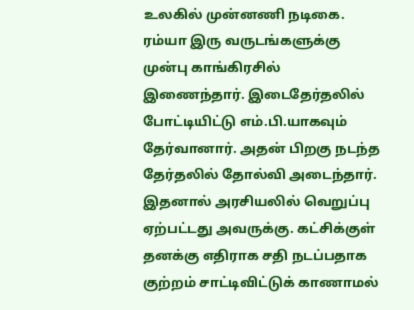உலகில் முன்னணி நடிகை. ரம்யா இரு வருடங்களுக்கு முன்பு காங்கிரசில் இணைந்தார். இடைதேர்தலில் போட்டியிட்டு எம்.பி.யாகவும் தேர்வானார். அதன் பிறகு நடந்த தேர்தலில் தோல்வி அடைந்தார்.
இதனால் அரசியலில் வெறுப்பு ஏற்பட்டது அவருக்கு. கட்சிக்குள் தனக்கு எதிராக சதி நடப்பதாக குற்றம் சாட்டிவிட்டுக் காணாமல்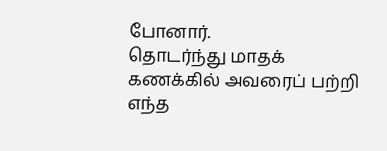போனார்.
தொடர்ந்து மாதக் கணக்கில் அவரைப் பற்றி எந்த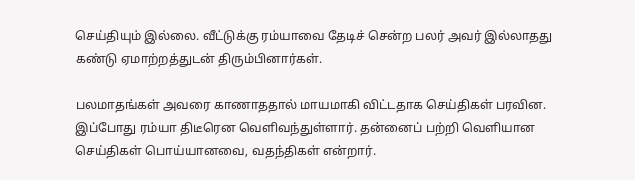செய்தியும் இல்லை. வீட்டுக்கு ரம்யாவை தேடிச் சென்ற பலர் அவர் இல்லாதது கண்டு ஏமாற்றத்துடன் திரும்பினார்கள்.

பலமாதங்கள் அவரை காணாததால் மாயமாகி விட்டதாக செய்திகள் பரவின.
இப்போது ரம்யா திடீரென வெளிவந்துள்ளார். தன்னைப் பற்றி வெளியான செய்திகள் பொய்யானவை, வதந்திகள் என்றார்.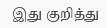இது குறித்து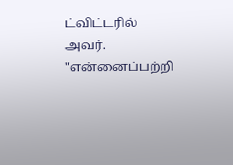ட்விட்டரில் அவர். "என்னைப்பற்றி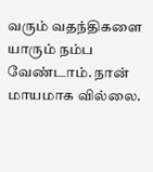வரும் வதந்திகளை யாரும் நம்ப வேண்டாம். நான் மாயமாக வில்லை.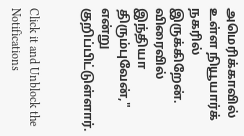அமெரிக்காவில் உள்ள நியூயார்க் நகரில் இருக்கிறேன். விரைவில் இந்தியா திரும்புவேன்," என்று குறிப்பிட்டுள்ளார்.


Click it and Unblock the Notifications